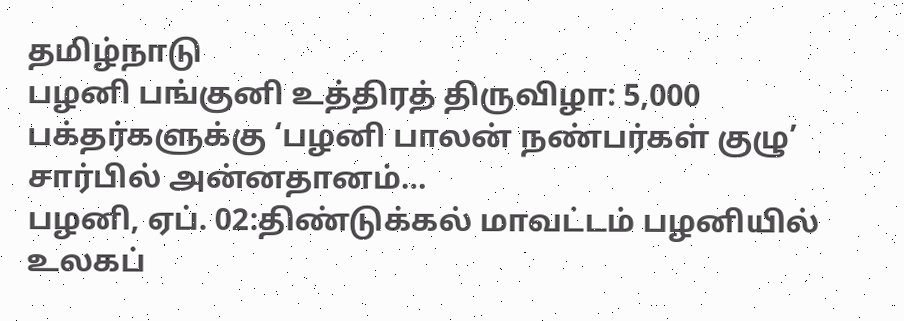தமிழ்நாடு
பழனி பங்குனி உத்திரத் திருவிழா: 5,000 பக்தர்களுக்கு ‘பழனி பாலன் நண்பர்கள் குழு’ சார்பில் அன்னதானம்…
பழனி, ஏப். 02:திண்டுக்கல் மாவட்டம் பழனியில் உலகப்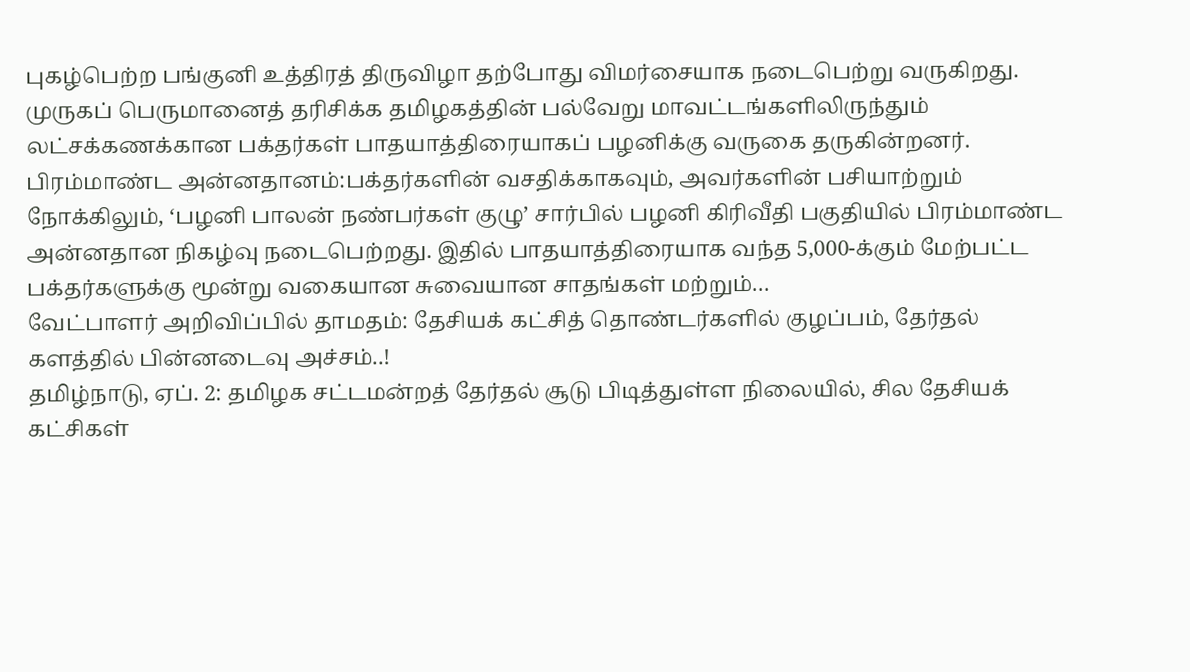புகழ்பெற்ற பங்குனி உத்திரத் திருவிழா தற்போது விமர்சையாக நடைபெற்று வருகிறது. முருகப் பெருமானைத் தரிசிக்க தமிழகத்தின் பல்வேறு மாவட்டங்களிலிருந்தும் லட்சக்கணக்கான பக்தர்கள் பாதயாத்திரையாகப் பழனிக்கு வருகை தருகின்றனர். பிரம்மாண்ட அன்னதானம்:பக்தர்களின் வசதிக்காகவும், அவர்களின் பசியாற்றும் நோக்கிலும், ‘பழனி பாலன் நண்பர்கள் குழு’ சார்பில் பழனி கிரிவீதி பகுதியில் பிரம்மாண்ட அன்னதான நிகழ்வு நடைபெற்றது. இதில் பாதயாத்திரையாக வந்த 5,000-க்கும் மேற்பட்ட பக்தர்களுக்கு மூன்று வகையான சுவையான சாதங்கள் மற்றும்…
வேட்பாளர் அறிவிப்பில் தாமதம்: தேசியக் கட்சித் தொண்டர்களில் குழப்பம், தேர்தல் களத்தில் பின்னடைவு அச்சம்..!
தமிழ்நாடு, ஏப். 2: தமிழக சட்டமன்றத் தேர்தல் சூடு பிடித்துள்ள நிலையில், சில தேசியக் கட்சிகள்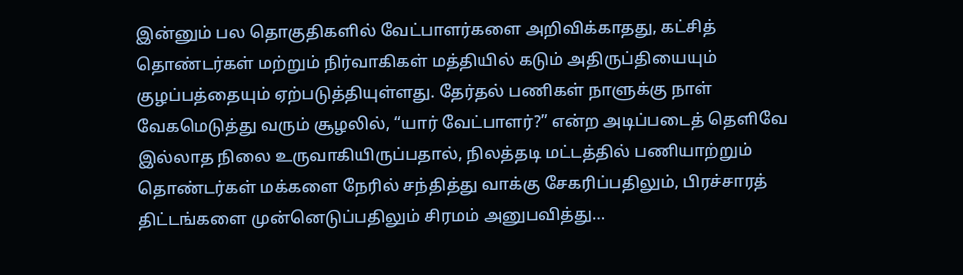இன்னும் பல தொகுதிகளில் வேட்பாளர்களை அறிவிக்காதது, கட்சித் தொண்டர்கள் மற்றும் நிர்வாகிகள் மத்தியில் கடும் அதிருப்தியையும் குழப்பத்தையும் ஏற்படுத்தியுள்ளது. தேர்தல் பணிகள் நாளுக்கு நாள் வேகமெடுத்து வரும் சூழலில், “யார் வேட்பாளர்?” என்ற அடிப்படைத் தெளிவே இல்லாத நிலை உருவாகியிருப்பதால், நிலத்தடி மட்டத்தில் பணியாற்றும் தொண்டர்கள் மக்களை நேரில் சந்தித்து வாக்கு சேகரிப்பதிலும், பிரச்சாரத் திட்டங்களை முன்னெடுப்பதிலும் சிரமம் அனுபவித்து…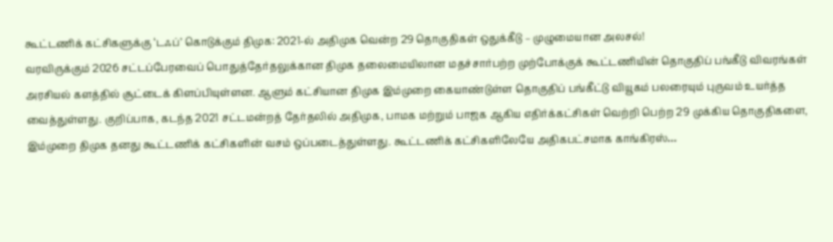கூட்டணிக் கட்சிகளுக்கு ‘டஃப்’ கொடுக்கும் திமுக: 2021-ல் அதிமுக வென்ற 29 தொகுதிகள் ஒதுக்கீடு – முழுமையான அலசல்!
வரவிருக்கும் 2026 சட்டப்பேரவைப் பொதுத்தேர்தலுக்கான திமுக தலைமையிலான மதச்சார்பற்ற முற்போக்குக் கூட்டணியின் தொகுதிப் பங்கீடு விவரங்கள் அரசியல் களத்தில் சூட்டைக் கிளப்பியுள்ளன. ஆளும் கட்சியான திமுக இம்முறை கையாண்டுள்ள தொகுதிப் பங்கீட்டு வியூகம் பலரையும் புருவம் உயர்த்த வைத்துள்ளது. குறிப்பாக, கடந்த 2021 சட்டமன்றத் தேர்தலில் அதிமுக, பாமக மற்றும் பாஜக ஆகிய எதிர்க்கட்சிகள் வெற்றி பெற்ற 29 முக்கிய தொகுதிகளை, இம்முறை திமுக தனது கூட்டணிக் கட்சிகளின் வசம் ஒப்படைத்துள்ளது. கூட்டணிக் கட்சிகளிலேயே அதிகபட்சமாக காங்கிரஸ்…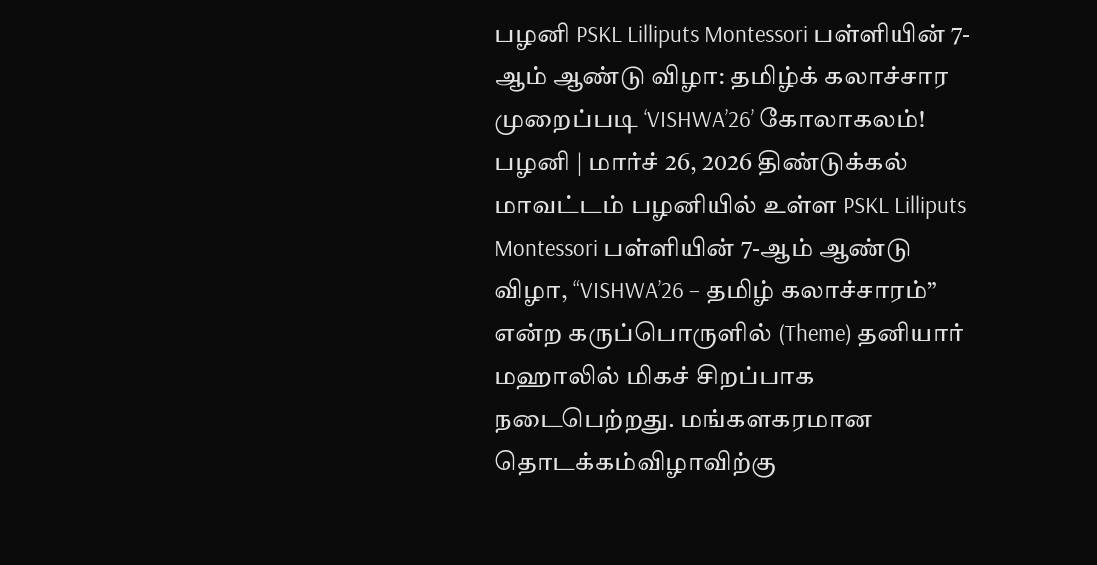பழனி PSKL Lilliputs Montessori பள்ளியின் 7-ஆம் ஆண்டு விழா: தமிழ்க் கலாச்சார முறைப்படி ‘VISHWA’26’ கோலாகலம்!
பழனி | மார்ச் 26, 2026 திண்டுக்கல் மாவட்டம் பழனியில் உள்ள PSKL Lilliputs Montessori பள்ளியின் 7-ஆம் ஆண்டு விழா, “VISHWA’26 – தமிழ் கலாச்சாரம்” என்ற கருப்பொருளில் (Theme) தனியார் மஹாலில் மிகச் சிறப்பாக நடைபெற்றது. மங்களகரமான தொடக்கம்விழாவிற்கு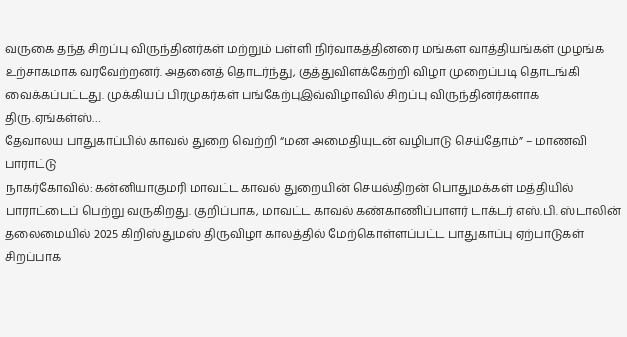வருகை தந்த சிறப்பு விருந்தினர்கள் மற்றும் பள்ளி நிர்வாகத்தினரை மங்கள வாத்தியங்கள் முழங்க உற்சாகமாக வரவேற்றனர். அதனைத் தொடர்ந்து, குத்துவிளக்கேற்றி விழா முறைப்படி தொடங்கி வைக்கப்பட்டது. முக்கியப் பிரமுகர்கள் பங்கேற்புஇவ்விழாவில் சிறப்பு விருந்தினர்களாக திரு.ஏங்கள்ஸ்…
தேவாலய பாதுகாப்பில் காவல் துறை வெற்றி “மன அமைதியுடன் வழிபாடு செய்தோம்” – மாணவி பாராட்டு
நாகர்கோவில்: கன்னியாகுமரி மாவட்ட காவல் துறையின் செயல்திறன் பொதுமக்கள் மத்தியில் பாராட்டைப் பெற்று வருகிறது. குறிப்பாக, மாவட்ட காவல் கண்காணிப்பாளர் டாக்டர் எஸ்.பி. ஸ்டாலின் தலைமையில் 2025 கிறிஸ்துமஸ் திருவிழா காலத்தில் மேற்கொள்ளப்பட்ட பாதுகாப்பு ஏற்பாடுகள் சிறப்பாக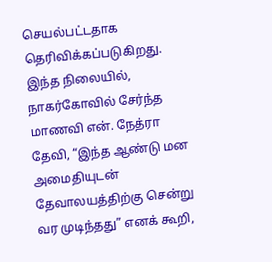செயல்பட்டதாக தெரிவிக்கப்படுகிறது. இந்த நிலையில், நாகர்கோவில் சேர்ந்த மாணவி என். நேத்ரா தேவி, “இந்த ஆண்டு மன அமைதியுடன் தேவாலயத்திற்கு சென்று வர முடிந்தது” எனக் கூறி,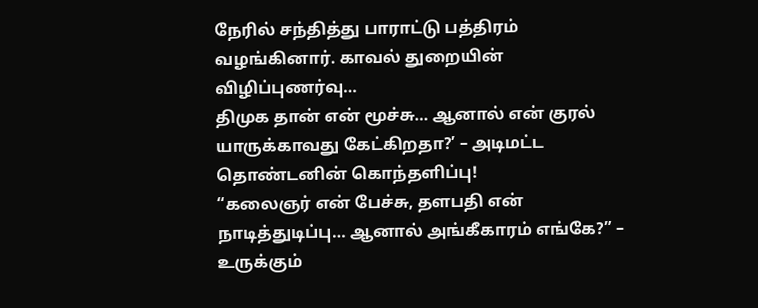நேரில் சந்தித்து பாராட்டு பத்திரம் வழங்கினார். காவல் துறையின் விழிப்புணர்வு…
திமுக தான் என் மூச்சு… ஆனால் என் குரல் யாருக்காவது கேட்கிறதா?’ – அடிமட்ட தொண்டனின் கொந்தளிப்பு!
“கலைஞர் என் பேச்சு, தளபதி என் நாடித்துடிப்பு… ஆனால் அங்கீகாரம் எங்கே?” – உருக்கும்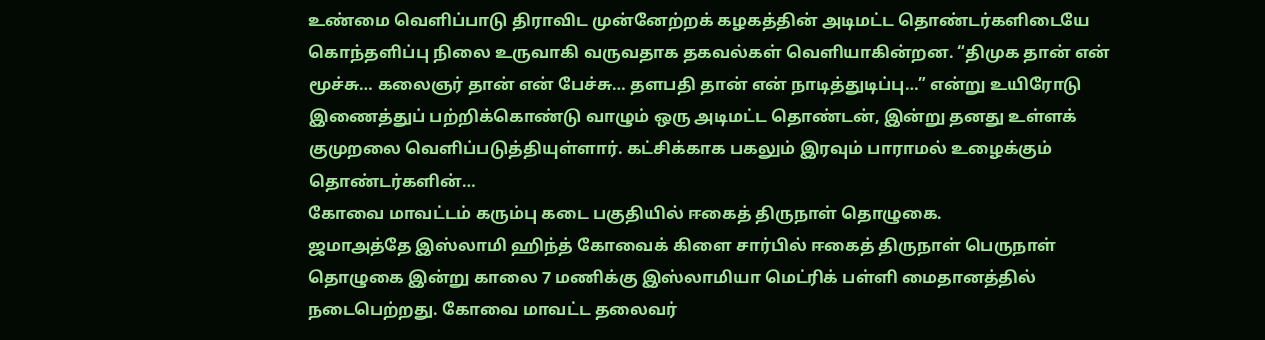உண்மை வெளிப்பாடு திராவிட முன்னேற்றக் கழகத்தின் அடிமட்ட தொண்டர்களிடையே கொந்தளிப்பு நிலை உருவாகி வருவதாக தகவல்கள் வெளியாகின்றன. “திமுக தான் என் மூச்சு… கலைஞர் தான் என் பேச்சு… தளபதி தான் என் நாடித்துடிப்பு…” என்று உயிரோடு இணைத்துப் பற்றிக்கொண்டு வாழும் ஒரு அடிமட்ட தொண்டன், இன்று தனது உள்ளக் குமுறலை வெளிப்படுத்தியுள்ளார். கட்சிக்காக பகலும் இரவும் பாராமல் உழைக்கும் தொண்டர்களின்…
கோவை மாவட்டம் கரும்பு கடை பகுதியில் ஈகைத் திருநாள் தொழுகை.
ஜமாஅத்தே இஸ்லாமி ஹிந்த் கோவைக் கிளை சார்பில் ஈகைத் திருநாள் பெருநாள் தொழுகை இன்று காலை 7 மணிக்கு இஸ்லாமியா மெட்ரிக் பள்ளி மைதானத்தில் நடைபெற்றது. கோவை மாவட்ட தலைவர்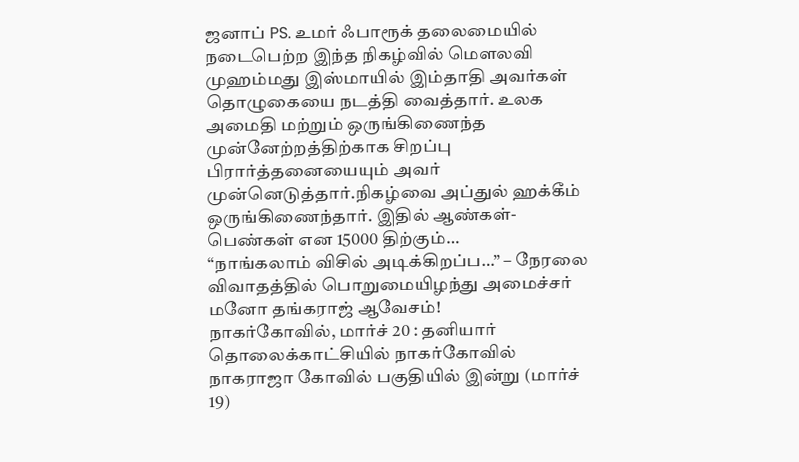ஜனாப் PS. உமர் ஃபாரூக் தலைமையில் நடைபெற்ற இந்த நிகழ்வில் மௌலவி முஹம்மது இஸ்மாயில் இம்தாதி அவர்கள் தொழுகையை நடத்தி வைத்தார். உலக அமைதி மற்றும் ஒருங்கிணைந்த முன்னேற்றத்திற்காக சிறப்பு பிரார்த்தனையையும் அவர் முன்னெடுத்தார்.நிகழ்வை அப்துல் ஹக்கீம் ஒருங்கிணைந்தார். இதில் ஆண்கள்-பெண்கள் என 15000 திற்கும்…
“நாங்கலாம் விசில் அடிக்கிறப்ப…” – நேரலை விவாதத்தில் பொறுமையிழந்து அமைச்சர் மனோ தங்கராஜ் ஆவேசம்!
நாகர்கோவில், மார்ச் 20 : தனியார் தொலைக்காட்சியில் நாகர்கோவில் நாகராஜா கோவில் பகுதியில் இன்று (மார்ச் 19)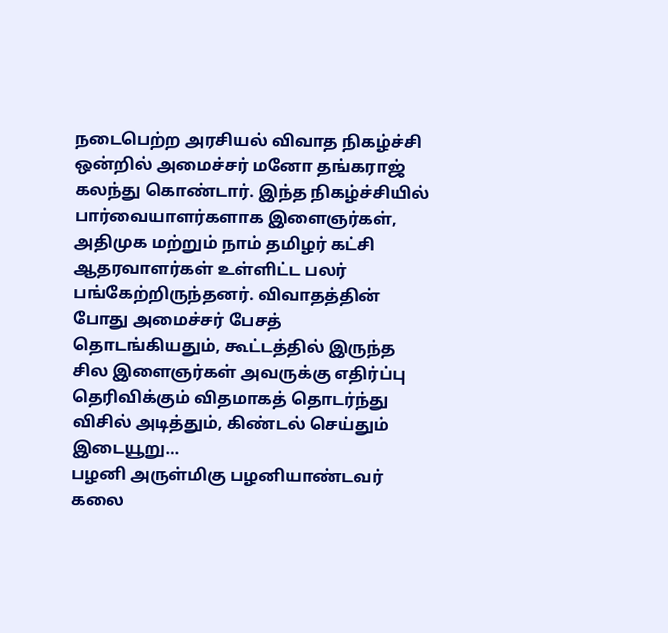நடைபெற்ற அரசியல் விவாத நிகழ்ச்சி ஒன்றில் அமைச்சர் மனோ தங்கராஜ் கலந்து கொண்டார். இந்த நிகழ்ச்சியில் பார்வையாளர்களாக இளைஞர்கள், அதிமுக மற்றும் நாம் தமிழர் கட்சி ஆதரவாளர்கள் உள்ளிட்ட பலர் பங்கேற்றிருந்தனர். விவாதத்தின் போது அமைச்சர் பேசத் தொடங்கியதும், கூட்டத்தில் இருந்த சில இளைஞர்கள் அவருக்கு எதிர்ப்பு தெரிவிக்கும் விதமாகத் தொடர்ந்து விசில் அடித்தும், கிண்டல் செய்தும் இடையூறு…
பழனி அருள்மிகு பழனியாண்டவர் கலை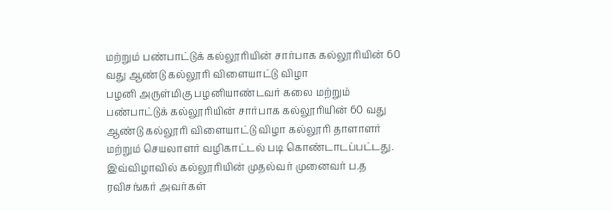மற்றும் பண்பாட்டுக் கல்லூரியின் சார்பாக கல்லூரியின் 60 வது ஆண்டு கல்லூரி விளையாட்டு விழா
பழனி அருள்மிகு பழனியாண்டவர் கலை மற்றும் பண்பாட்டுக் கல்லூரியின் சார்பாக கல்லூரியின் 60 வது ஆண்டு கல்லூரி விளையாட்டு விழா கல்லூரி தாளாளர் மற்றும் செயலாளர் வழிகாட்டல் படி கொண்டாடப்பட்டது. இவ்விழாவில் கல்லூரியின் முதல்வர் முனைவர் ப.த ரவிசங்கர் அவர்கள்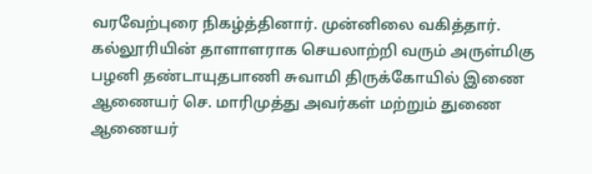வரவேற்புரை நிகழ்த்தினார். முன்னிலை வகித்தார். கல்லூரியின் தாளாளராக செயலாற்றி வரும் அருள்மிகு பழனி தண்டாயுதபாணி சுவாமி திருக்கோயில் இணை ஆணையர் செ. மாரிமுத்து அவர்கள் மற்றும் துணை ஆணையர்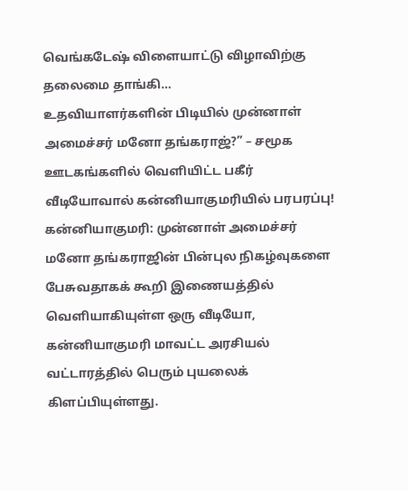வெங்கடேஷ் விளையாட்டு விழாவிற்கு தலைமை தாங்கி…
உதவியாளர்களின் பிடியில் முன்னாள் அமைச்சர் மனோ தங்கராஜ்?” – சமூக ஊடகங்களில் வெளியிட்ட பகீர் வீடியோவால் கன்னியாகுமரியில் பரபரப்பு!
கன்னியாகுமரி: முன்னாள் அமைச்சர் மனோ தங்கராஜின் பின்புல நிகழ்வுகளை பேசுவதாகக் கூறி இணையத்தில் வெளியாகியுள்ள ஒரு வீடியோ, கன்னியாகுமரி மாவட்ட அரசியல் வட்டாரத்தில் பெரும் புயலைக் கிளப்பியுள்ளது.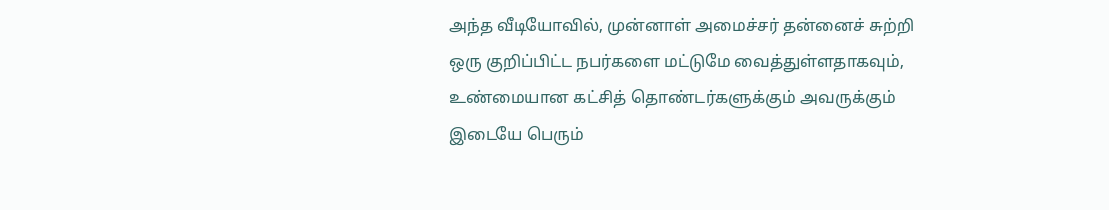அந்த வீடியோவில், முன்னாள் அமைச்சர் தன்னைச் சுற்றி ஒரு குறிப்பிட்ட நபர்களை மட்டுமே வைத்துள்ளதாகவும், உண்மையான கட்சித் தொண்டர்களுக்கும் அவருக்கும் இடையே பெரும்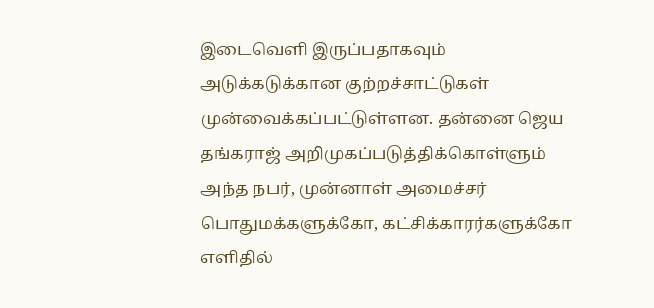இடைவெளி இருப்பதாகவும் அடுக்கடுக்கான குற்றச்சாட்டுகள் முன்வைக்கப்பட்டுள்ளன. தன்னை ஜெய தங்கராஜ் அறிமுகப்படுத்திக்கொள்ளும் அந்த நபர், முன்னாள் அமைச்சர் பொதுமக்களுக்கோ, கட்சிக்காரர்களுக்கோ எளிதில்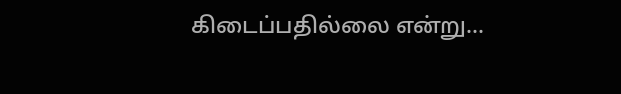கிடைப்பதில்லை என்று…